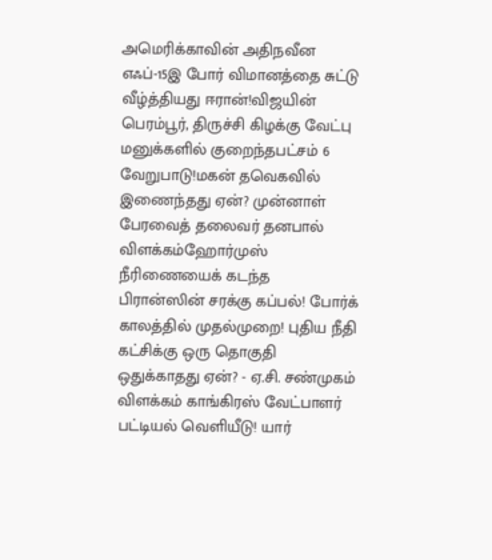அமெரிக்காவின் அதிநவீன எஃப்-15இ போர் விமானத்தை சுட்டு வீழ்த்தியது ஈரான்!விஜயின் பெரம்பூர், திருச்சி கிழக்கு வேட்பு மனுக்களில் குறைந்தபட்சம் 6 வேறுபாடு!மகன் தவெகவில் இணைந்தது ஏன்? முன்னாள் பேரவைத் தலைவர் தனபால் விளக்கம்ஹோர்முஸ் நீரிணையைக் கடந்த பிரான்ஸின் சரக்கு கப்பல்! போர்க் காலத்தில் முதல்முறை! புதிய நீதி கட்சிக்கு ஒரு தொகுதி ஒதுக்காதது ஏன்? - ஏ.சி. சண்முகம் விளக்கம் காங்கிரஸ் வேட்பாளர் பட்டியல் வெளியீடு! யார்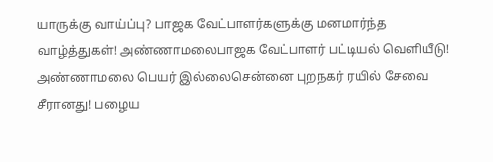யாருக்கு வாய்ப்பு? பாஜக வேட்பாளர்களுக்கு மனமார்ந்த வாழ்த்துகள்! அண்ணாமலைபாஜக வேட்பாளர் பட்டியல் வெளியீடு! அண்ணாமலை பெயர் இல்லைசென்னை புறநகர் ரயில் சேவை சீரானது! பழைய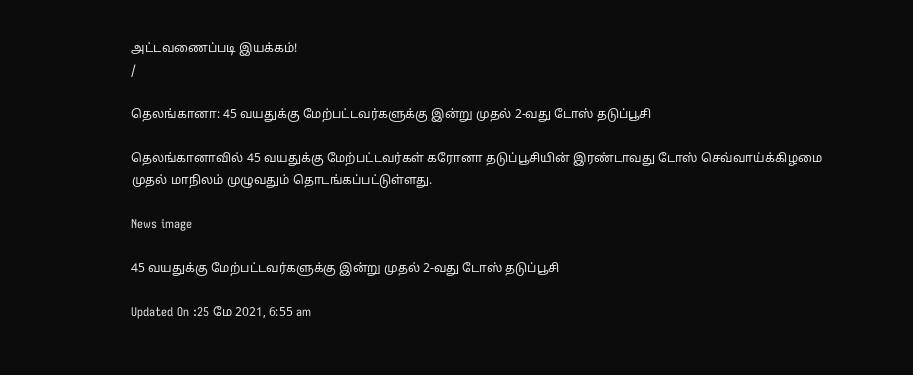அட்டவணைப்படி இயக்கம்!
/

தெலங்கானா: 45 வயதுக்கு மேற்பட்டவர்களுக்கு இன்று முதல் 2-வது டோஸ் தடுப்பூசி

தெலங்கானாவில் 45 வயதுக்கு மேற்பட்டவர்கள் கரோனா தடுப்பூசியின் இரண்டாவது டோஸ் செவ்வாய்க்கிழமை முதல் மாநிலம் முழுவதும் தொடங்கப்பட்டுள்ளது.

News image

45 வயதுக்கு மேற்பட்டவர்களுக்கு இன்று முதல் 2-வது டோஸ் தடுப்பூசி

Updated On :25 மே 2021, 6:55 am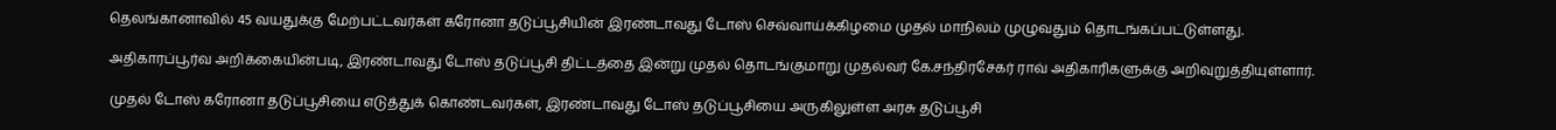தெலங்கானாவில் 45 வயதுக்கு மேற்பட்டவர்கள் கரோனா தடுப்பூசியின் இரண்டாவது டோஸ் செவ்வாய்க்கிழமை முதல் மாநிலம் முழுவதும் தொடங்கப்பட்டுள்ளது.

அதிகாரப்பூர்வ அறிக்கையின்படி, இரண்டாவது டோஸ் தடுப்பூசி திட்டத்தை இன்று முதல் தொடங்குமாறு முதல்வர் கே.சந்திரசேகர் ராவ் அதிகாரிகளுக்கு அறிவுறுத்தியுள்ளார்.

முதல் டோஸ் கரோனா தடுப்பூசியை எடுத்துக் கொண்டவர்கள், இரண்டாவது டோஸ் தடுப்பூசியை அருகிலுள்ள அரசு தடுப்பூசி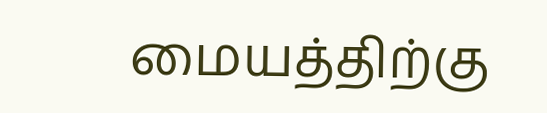மையத்திற்கு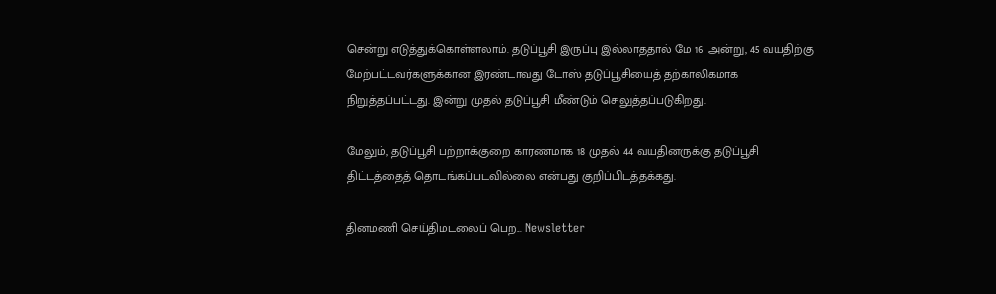சென்று எடுத்துக்கொள்ளலாம். தடுப்பூசி இருப்பு இல்லாததால் மே 16 அன்று, 45 வயதிற்கு மேற்பட்டவர்களுக்கான இரண்டாவது டோஸ் தடுப்பூசியைத் தற்காலிகமாக நிறுத்தப்பட்டது. இன்று முதல் தடுப்பூசி மீண்டும் செலுத்தப்படுகிறது.

மேலும், தடுப்பூசி பற்றாக்குறை காரணமாக 18 முதல் 44 வயதினருக்கு தடுப்பூசி திட்டத்தைத் தொடங்கப்படவில்லை என்பது குறிப்பிடத்தக்கது.

தினமணி செய்திமடலைப் பெற... Newsletter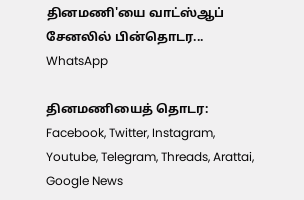தினமணி'யை வாட்ஸ்ஆப் சேனலில் பின்தொடர... WhatsApp

தினமணியைத் தொடர: Facebook, Twitter, Instagram, Youtube, Telegram, Threads, Arattai, Google News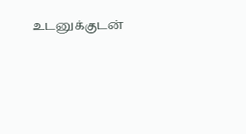உடனுக்குடன்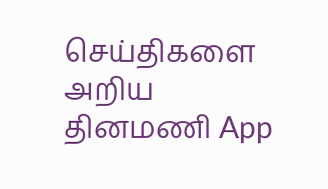செய்திகளை அறிய தினமணி App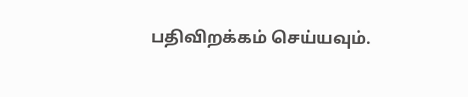பதிவிறக்கம் செய்யவும்.